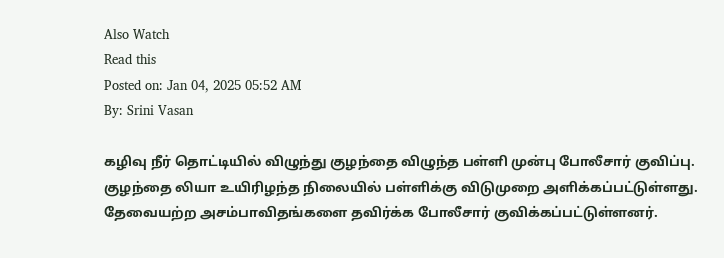Also Watch
Read this
Posted on: Jan 04, 2025 05:52 AM
By: Srini Vasan

கழிவு நீர் தொட்டியில் விழுந்து குழந்தை விழுந்த பள்ளி முன்பு போலீசார் குவிப்பு.
குழந்தை லியா உயிரிழந்த நிலையில் பள்ளிக்கு விடுமுறை அளிக்கப்பட்டுள்ளது.
தேவையற்ற அசம்பாவிதங்களை தவிர்க்க போலீசார் குவிக்கப்பட்டுள்ளனர்.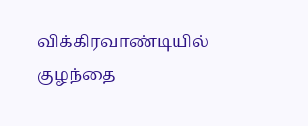விக்கிரவாண்டியில் குழந்தை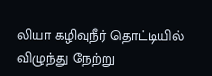லியா கழிவுநீர் தொட்டியில் விழுந்து நேற்று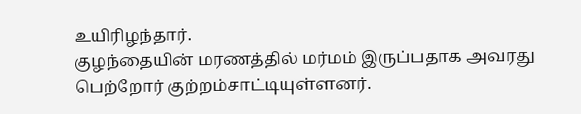உயிரிழந்தார்.
குழந்தையின் மரணத்தில் மர்மம் இருப்பதாக அவரது பெற்றோர் குற்றம்சாட்டியுள்ளனர்.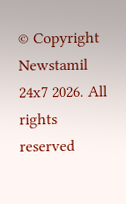© Copyright Newstamil 24x7 2026. All rights reserved